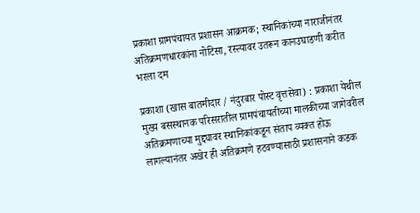प्रकाशा ग्रामपंचायत प्रशासन आक्रमक; स्थानिकांच्या नाराजीनंतर अतिक्रमणधारकांना नोटिसा, रस्त्यावर उतरून कानउघाडणी करीत भरला दम

प्रकाशा (खास बातमीदार / नंदुरबार पोस्ट वृत्तसेवा) : प्रकाशा येथील मुख्य बसस्थानक परिसरातील ग्रामपंचायतीच्या मालकीच्या जागेवरील अतिक्रमणाच्या मुद्द्यावर स्थानिकांकडून संताप व्यक्त होऊ लागल्यानंतर अखेर ही अतिक्रमणे हटवण्यासाठी प्रशासनाने कडक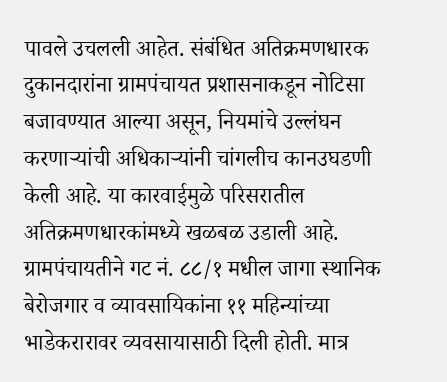पावले उचलली आहेत. संबंधित अतिक्रमणधारक दुकानदारांना ग्रामपंचायत प्रशासनाकडून नोटिसा बजावण्यात आल्या असून, नियमांचे उल्लंघन करणाऱ्यांची अधिकाऱ्यांनी चांगलीच कानउघडणी केली आहे. या कारवाईमुळे परिसरातील अतिक्रमणधारकांमध्ये खळबळ उडाली आहे.
ग्रामपंचायतीने गट नं. ८८/१ मधील जागा स्थानिक बेरोजगार व व्यावसायिकांना ११ महिन्यांच्या भाडेकरारावर व्यवसायासाठी दिली होती. मात्र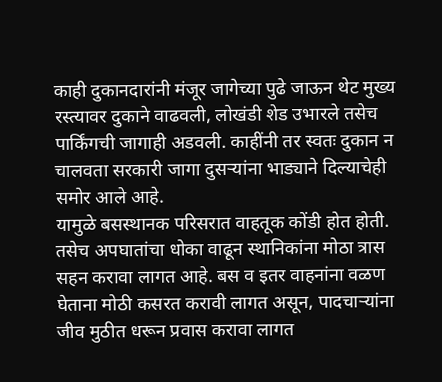काही दुकानदारांनी मंजूर जागेच्या पुढे जाऊन थेट मुख्य रस्त्यावर दुकाने वाढवली, लोखंडी शेड उभारले तसेच पार्किंगची जागाही अडवली. काहींनी तर स्वतः दुकान न चालवता सरकारी जागा दुसऱ्यांना भाड्याने दिल्याचेही समोर आले आहे.
यामुळे बसस्थानक परिसरात वाहतूक कोंडी होत होती. तसेच अपघातांचा धोका वाढून स्थानिकांना मोठा त्रास सहन करावा लागत आहे. बस व इतर वाहनांना वळण घेताना मोठी कसरत करावी लागत असून, पादचाऱ्यांना जीव मुठीत धरून प्रवास करावा लागत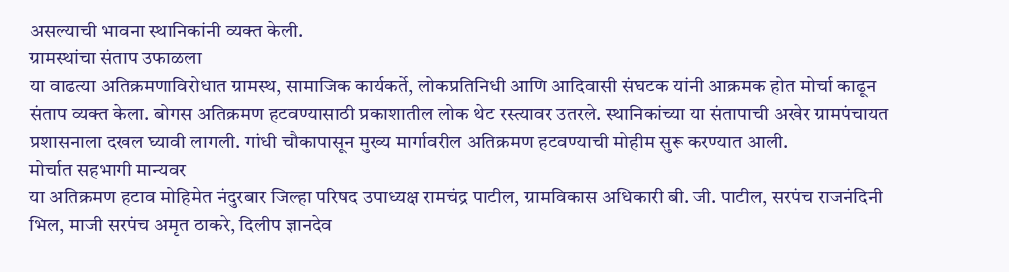असल्याची भावना स्थानिकांनी व्यक्त केली.
ग्रामस्थांचा संताप उफाळला
या वाढत्या अतिक्रमणाविरोधात ग्रामस्थ, सामाजिक कार्यकर्ते, लोकप्रतिनिधी आणि आदिवासी संघटक यांनी आक्रमक होत मोर्चा काढून संताप व्यक्त केला. बोगस अतिक्रमण हटवण्यासाठी प्रकाशातील लोक थेट रस्त्यावर उतरले. स्थानिकांच्या या संतापाची अखेर ग्रामपंचायत प्रशासनाला दखल घ्यावी लागली. गांधी चौकापासून मुख्य मार्गावरील अतिक्रमण हटवण्याची मोहीम सुरू करण्यात आली.
मोर्चात सहभागी मान्यवर
या अतिक्रमण हटाव मोहिमेत नंदुरबार जिल्हा परिषद उपाध्यक्ष रामचंद्र पाटील, ग्रामविकास अधिकारी बी. जी. पाटील, सरपंच राजनंदिनी भिल, माजी सरपंच अमृत ठाकरे, दिलीप ज्ञानदेव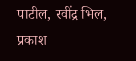पाटील, रवींद्र भिल, प्रकाश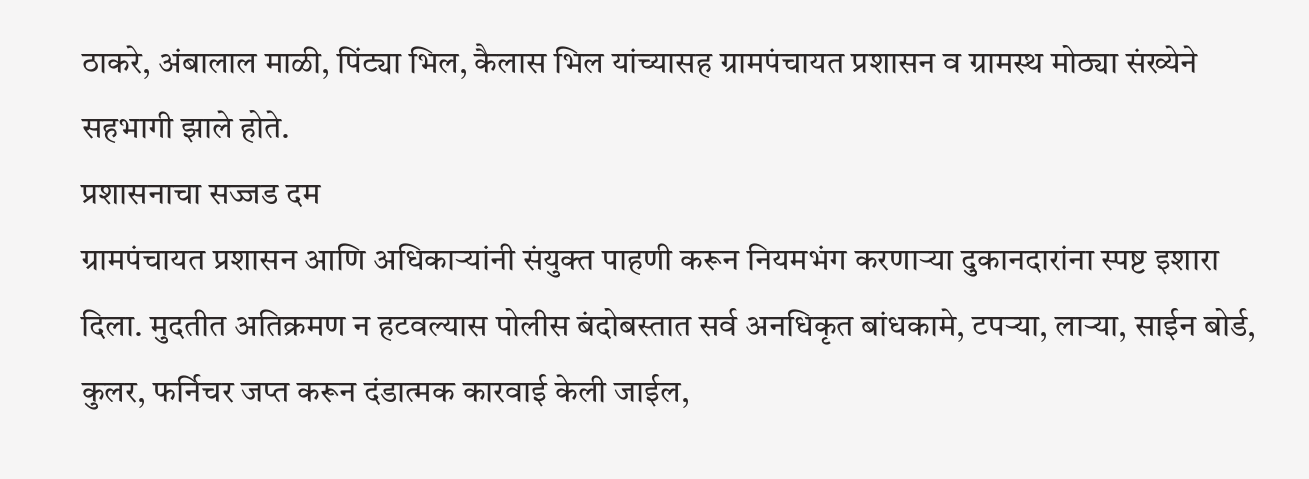ठाकरे, अंबालाल माळी, पिंट्या भिल, कैलास भिल यांच्यासह ग्रामपंचायत प्रशासन व ग्रामस्थ मोठ्या संख्येने सहभागी झाले होते.
प्रशासनाचा सज्जड दम
ग्रामपंचायत प्रशासन आणि अधिकाऱ्यांनी संयुक्त पाहणी करून नियमभंग करणाऱ्या दुकानदारांना स्पष्ट इशारा दिला. मुदतीत अतिक्रमण न हटवल्यास पोलीस बंदोबस्तात सर्व अनधिकृत बांधकामे, टपऱ्या, लाऱ्या, साईन बोर्ड, कुलर, फर्निचर जप्त करून दंडात्मक कारवाई केली जाईल,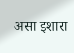असा इशारा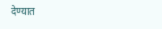देण्यात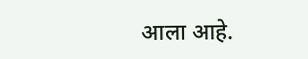आला आहे.